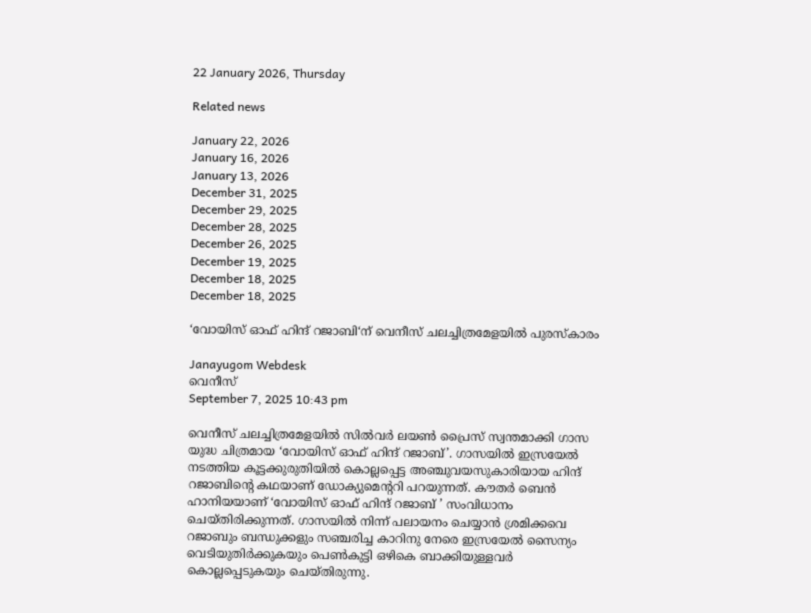22 January 2026, Thursday

Related news

January 22, 2026
January 16, 2026
January 13, 2026
December 31, 2025
December 29, 2025
December 28, 2025
December 26, 2025
December 19, 2025
December 18, 2025
December 18, 2025

‘വോയിസ് ഓഫ് ഹിന്ദ് റജാബി‘ന് വെനീസ് ചലച്ചിത്രമേളയില്‍ പുരസ്കാരം

Janayugom Webdesk
വെനീസ്
September 7, 2025 10:43 pm

വെനീസ് ചലച്ചിത്രമേളയില്‍ സില്‍വര്‍ ലയണ്‍ പ്രൈസ് സ്വന്തമാക്കി ഗാസ യുദ്ധ ചിത്രമായ ‘വോയിസ് ഓഫ് ഹിന്ദ് റജാബ്’. ഗാസയില്‍ ഇസ്രയേല്‍ നടത്തിയ കൂട്ടക്കുരുതിയില്‍ കൊല്ലപ്പെട്ട അഞ്ചുവയസുകാരിയായ ഹിന്ദ് റജാബിന്റെ കഥയാണ് ഡോക്യുമെന്ററി പറ‍യുന്നത്. കൗതര്‍ ബെന്‍ ഹാനിയയാണ് ‘വോയിസ് ഓഫ് ഹിന്ദ് റജാബ് ’ സംവിധാനം ചെയ്തിരിക്കുന്നത്. ഗാസയില്‍ നിന്ന് പലായനം ചെയ്യാന്‍ ശ്രമിക്കവെ റജാബും ബന്ധുക്കളും സഞ്ചരിച്ച കാറിനു നേരെ ഇസ്രയേല്‍ സൈന്യം വെടിയുതിര്‍ക്കുകയും പെണ്‍കുട്ടി ഒഴികെ ബാക്കിയുള്ളവര്‍ കൊല്ലപ്പെടുകയും ചെയ്തിരുന്നു.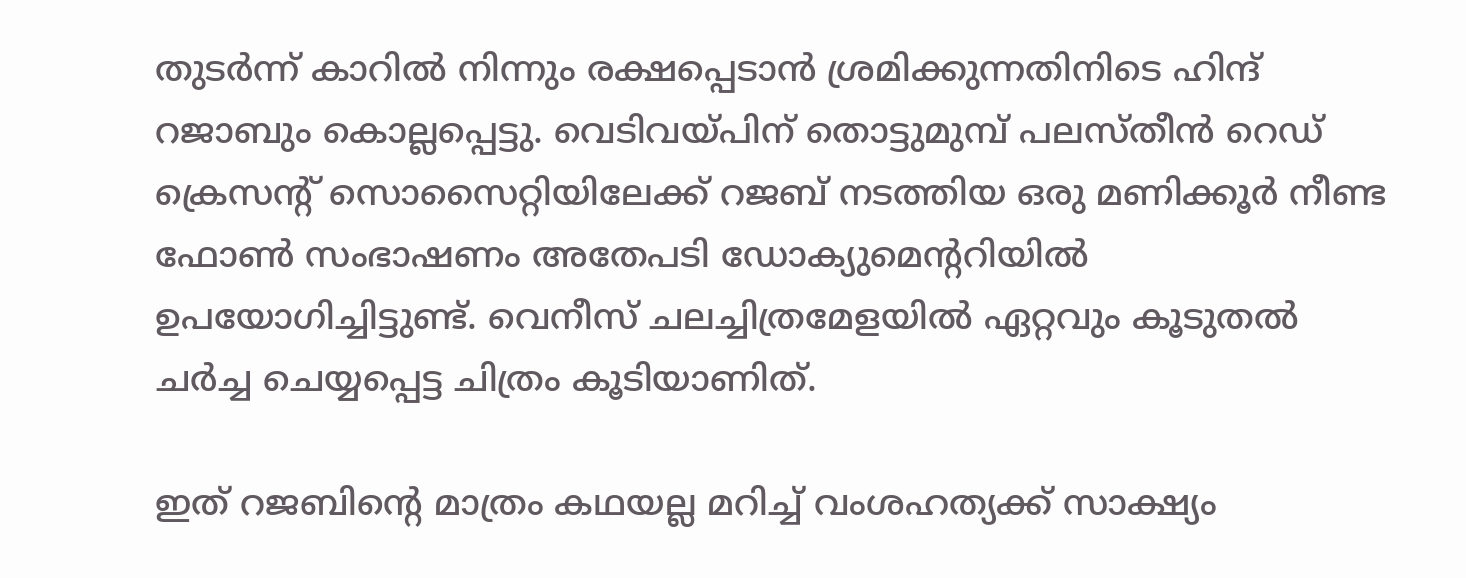തുടര്‍ന്ന് കാറില്‍ നിന്നും രക്ഷപ്പെടാന്‍ ശ്രമിക്കുന്നതിനിടെ ഹിന്ദ് റജാബും കൊല്ലപ്പെട്ടു. വെടിവയ്പിന് തൊട്ടുമുമ്പ് പലസ്തീന്‍ റെഡ് ക്രെസന്റ് സൊസൈറ്റിയിലേക്ക് റജബ് നടത്തിയ ഒരു മണിക്കൂര്‍ നീണ്ട ഫോണ്‍ സംഭാഷണം അതേപടി ഡോക്യുമെന്ററിയില്‍ ഉപയോഗിച്ചിട്ടുണ്ട്. വെനീസ് ചലച്ചിത്രമേളയില്‍ ഏറ്റവും കൂടുതല്‍ ചര്‍ച്ച ചെയ്യപ്പെട്ട ചിത്രം കൂടിയാണിത്.

ഇത് റജബിന്റെ മാത്രം കഥയല്ല മറിച്ച് വംശഹത്യക്ക് സാക്ഷ്യം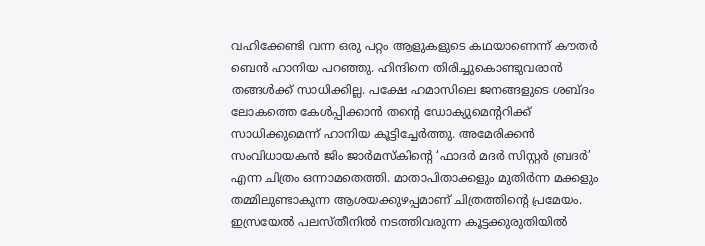വഹിക്കേണ്ടി വന്ന ഒരു പറ്റം ആളുകളുടെ കഥയാണെന്ന് കൗതര്‍ ബെന്‍ ഹാനിയ പറഞ്ഞു. ഹിന്ദിനെ തിരിച്ചുകൊണ്ടുവരാന്‍ തങ്ങള്‍ക്ക് സാധിക്കില്ല. പക്ഷേ ഹമാസിലെ ജനങ്ങളുടെ ശബ്ദം ലോകത്തെ കേള്‍പ്പിക്കാന്‍ തന്റെ ഡോക്യുമെന്ററിക്ക് സാധിക്കുമെന്ന് ഹാനിയ കൂട്ടിച്ചേര്‍ത്തു. അമേരിക്കന്‍ സംവിധായകന്‍ ജിം ജാര്‍മസ്കിന്റെ ‘ഫാദര്‍ മദര്‍ സിസ്റ്റര്‍ ബ്രദര്‍’ എന്ന ചിത്രം ഒന്നാമതെത്തി. മാതാപിതാക്കളും മുതിര്‍ന്ന മക്കളും തമ്മിലുണ്ടാകുന്ന ആശയക്കുഴപ്പമാണ് ചിത്രത്തിന്റെ പ്രമേയം. ഇസ്രയേല്‍ പലസ്തീനില്‍ നടത്തിവരുന്ന കൂട്ടക്കുരുതിയില്‍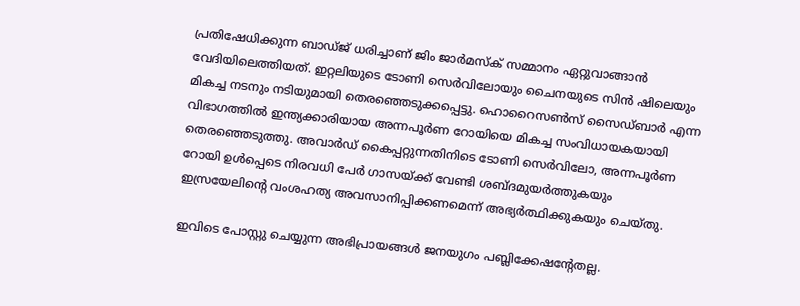പ്രതിഷേധിക്കുന്ന ബാഡ്ജ് ധരിച്ചാണ് ജിം ജാര്‍മസ്ക് സമ്മാനം ഏറ്റുവാങ്ങാന്‍ വേദിയിലെത്തിയത്. ഇറ്റലിയുടെ ടോണി സെര്‍വിലോയും ചൈനയുടെ സിന്‍ ഷിലെയും മികച്ച നടനും നടിയുമായി തെരഞ്ഞെടുക്കപ്പെട്ടു. ഹൊറൈസണ്‍സ് സൈഡ്ബാര്‍ എന്ന വിഭാഗത്തില്‍ ഇന്ത്യക്കാരിയായ അന്നപൂര്‍ണ റോയിയെ മികച്ച സംവിധായകയായി തെരഞ്ഞെടുത്തു. അവാര്‍ഡ് കൈപ്പറ്റുന്നതിനിടെ ടോണി സെര്‍വിലോ, അന്നപൂര്‍ണ റോയി ഉള്‍പ്പെടെ നിരവധി പേര്‍ ഗാസയ്ക്ക് വേണ്ടി ശബ്ദമുയര്‍ത്തുകയും ഇസ്രയേലിന്റെ വംശഹത്യ അവസാനിപ്പിക്കണമെന്ന് അഭ്യര്‍ത്ഥിക്കുകയും ചെയ്തു.

ഇവിടെ പോസ്റ്റു ചെയ്യുന്ന അഭിപ്രായങ്ങള്‍ ജനയുഗം പബ്ലിക്കേഷന്റേതല്ല.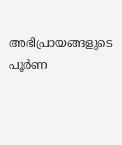അഭിപ്രായങ്ങളുടെ പൂര്‍ണ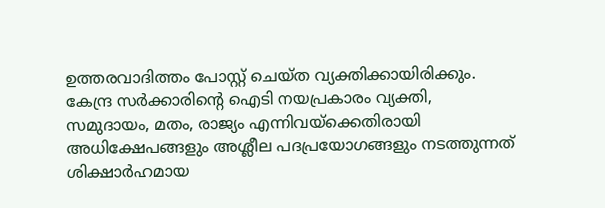ഉത്തരവാദിത്തം പോസ്റ്റ് ചെയ്ത വ്യക്തിക്കായിരിക്കും. കേന്ദ്ര സര്‍ക്കാരിന്റെ ഐടി നയപ്രകാരം വ്യക്തി, സമുദായം, മതം, രാജ്യം എന്നിവയ്‌ക്കെതിരായി അധിക്ഷേപങ്ങളും അശ്ലീല പദപ്രയോഗങ്ങളും നടത്തുന്നത് ശിക്ഷാര്‍ഹമായ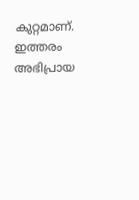കുറ്റമാണ്. ഇത്തരം അഭിപ്രായ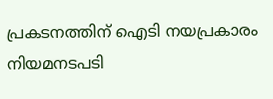പ്രകടനത്തിന് ഐടി നയപ്രകാരം നിയമനടപടി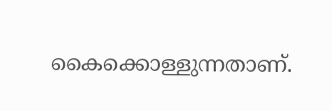കൈക്കൊള്ളുന്നതാണ്.